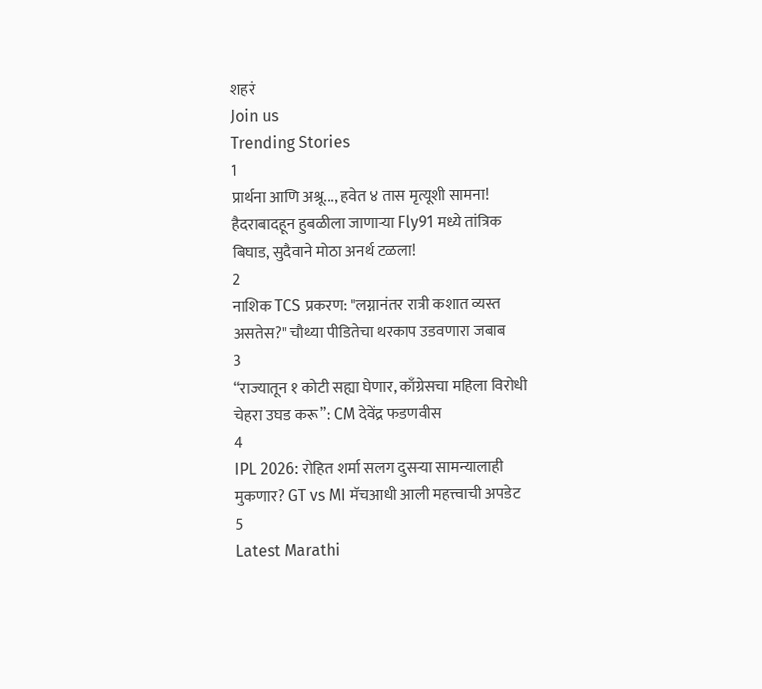शहरं
Join us
Trending Stories
1
प्रार्थना आणि अश्रू..., हवेत ४ तास मृत्यूशी सामना! हैदराबादहून हुबळीला जाणाऱ्या Fly91 मध्ये तांत्रिक बिघाड, सुदैवाने मोठा अनर्थ टळला!
2
नाशिक TCS प्रकरण: "लग्नानंतर रात्री कशात व्यस्त असतेस?" चौथ्या पीडितेचा थरकाप उडवणारा जबाब
3
“राज्यातून १ कोटी सह्या घेणार, काँग्रेसचा महिला विरोधी चेहरा उघड करू”: CM देवेंद्र फडणवीस
4
IPL 2026: रोहित शर्मा सलग दुसऱ्या सामन्यालाही मुकणार? GT vs MI मॅचआधी आली महत्त्वाची अपडेट
5
Latest Marathi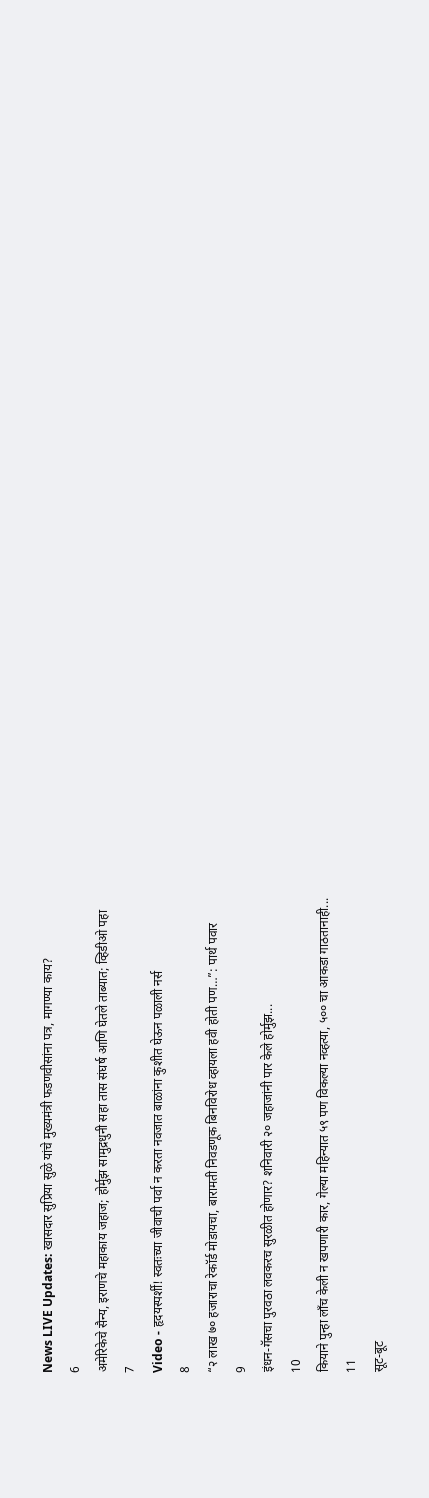News LIVE Updates: खासदार सुप्रिया सुळे यांचे मुख्यमंत्री फडणवीसांना पत्र, मागण्या काय?
6
अमेरिकेचे सैन्य, इराणचे महाकाय जहाज; होर्मुझ सामुद्रधुनी सहा तास संघर्ष आणि घेतले ताब्यात; व्हिडीओ पहा
7
Video - हृदयस्पर्शी! स्वतःच्या जीवाची पर्वा न करता नवजात बाळांना कुशीत घेऊन पळाली नर्स
8
“२ लाख ७० हजाराचा रेकॉर्ड मोडायचा, बारामती निवडणूक बिनविरोध व्हायला हवी होती पण…”: पार्थ पवार
9
इंधन-गॅसचा पुरवठा लवकरच सुरळीत होणार? शनिवारी २० जहाजांनी पार केले होर्मुझ...
10
कियाने पुन्हा लाँच केली न खपणारी कार, गेल्या महिन्यात ५९ पण विकल्या नव्हत्या, ५०० चा आकडा गाठतानाही...
11
सूट-बूट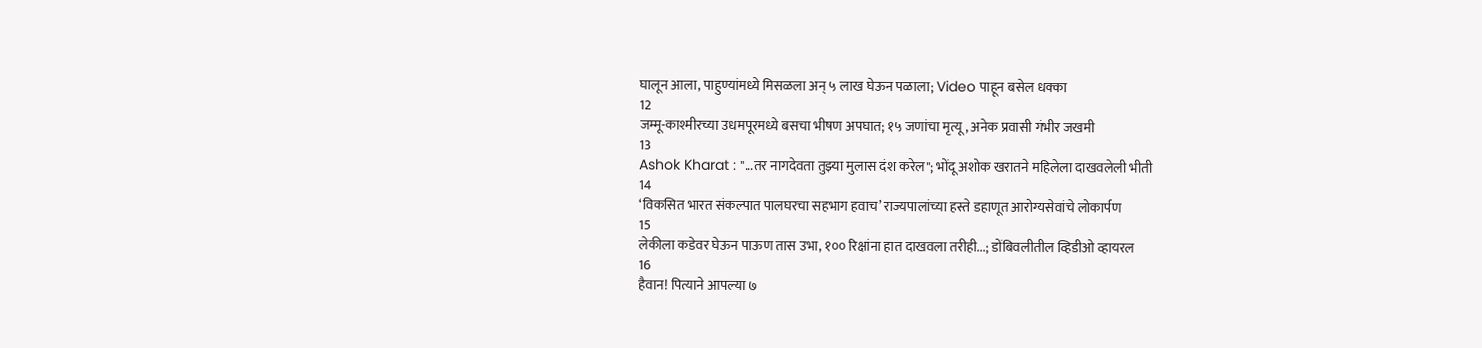घालून आला, पाहुण्यांमध्ये मिसळला अन् ५ लाख घेऊन पळाला; Video पाहून बसेल धक्का
12
जम्मू-काश्मीरच्या उधमपूरमध्ये बसचा भीषण अपघात; १५ जणांचा मृत्यू, अनेक प्रवासी गंभीर जखमी
13
Ashok Kharat : "...तर नागदेवता तुझ्या मुलास दंश करेल"; भोंदू अशोक खरातने महिलेला दाखवलेली भीती
14
‘विकसित भारत संकल्पात पालघरचा सहभाग हवाच’ राज्यपालांच्या हस्ते डहाणूत आरोग्यसेवांचे लोकार्पण
15
लेकीला कडेवर घेऊन पाऊण तास उभा, १०० रिक्षांना हात दाखवला तरीही...; डोंबिवलीतील व्हिडीओ व्हायरल
16
हैवान! पित्याने आपल्या ७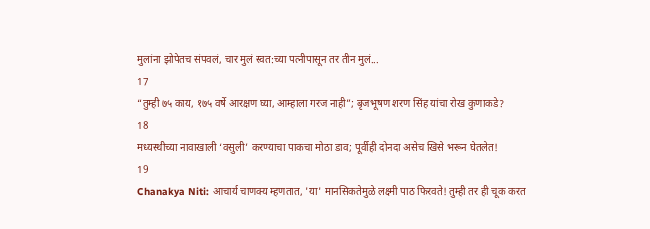मुलांना झोपेतच संपवलं, चार मुलं स्वत:च्या पत्नीपासून तर तीन मुलं...
17
“तुम्ही ७५ काय, १७५ वर्षे आरक्षण घ्या, आम्हाला गरज नाही”; बृजभूषण शरण सिंह यांचा रोख कुणाकडे?
18
मध्यस्थीच्या नावाखाली ‘वसुली’ करण्याचा पाकचा मोठा डाव; पूर्वीही दोनदा असेच खिसे भरून घेतलेत!
19
Chanakya Niti: आचार्य चाणक्य म्हणतात, 'या' मानसिकतेमुळे लक्ष्मी पाठ फिरवते! तुम्ही तर ही चूक करत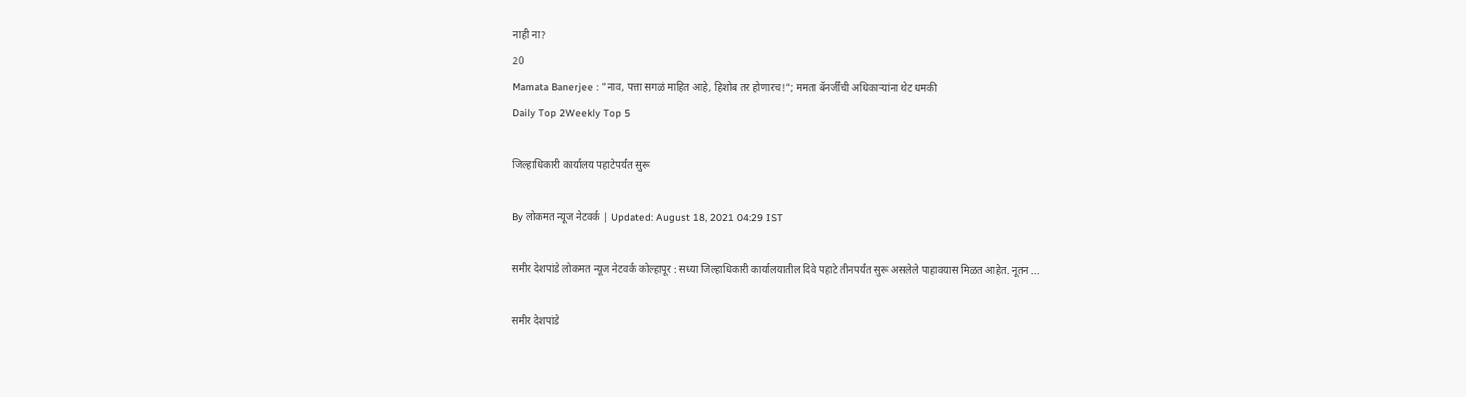नाही ना?
20
Mamata Banerjee : "नाव, पत्ता सगळं माहित आहे, हिशोब तर होणारच!"; ममता बॅनर्जींची अधिकाऱ्यांना थेट धमकी
Daily Top 2Weekly Top 5

जिल्हाधिकारी कार्यालय पहाटेपर्यंत सुरू

By लोकमत न्यूज नेटवर्क | Updated: August 18, 2021 04:29 IST

समीर देशपांडे लोकमत न्यूज नेटवर्क कोल्हापूर : सध्या जिल्हाधिकारी कार्यालयातील दिवे पहाटे तीनपर्यंत सुरू असलेले पाहावयास मिळत आहेत. नूतन ...

समीर देशपांडे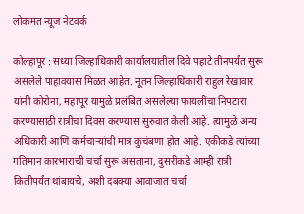लोकमत न्यूज नेटवर्क

कोल्हापूर : सध्या जिल्हाधिकारी कार्यालयातील दिवे पहाटे तीनपर्यंत सुरू असलेले पाहावयास मिळत आहेत. नूतन जिल्हाधिकारी राहुल रेखावार यांनी कोरोना, महापूर यामुळे प्रलंबित असलेल्या फायलींचा निपटारा करण्यासाठी रात्रीचा दिवस करण्यास सुरुवात केली आहे. त्यामुळे अन्य अधिकारी आणि कर्मचाऱ्यांची मात्र कुचंबणा होत आहे. एकीकडे त्यांच्या गतिमान कारभाराची चर्चा सुरू असताना, दुसरीकडे आम्ही रात्री कितीपर्यंत थांबायचे, अशी दबक्या आवाजात चर्चा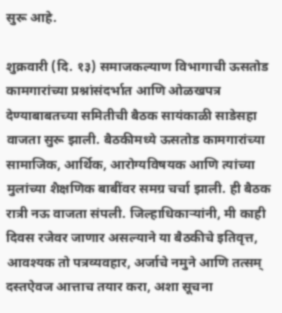सुरू आहे.

शुक्रवारी (दि. १३) समाजकल्याण विभागाची ऊसतोड कामगारांच्या प्रश्नांसंदर्भात आणि ओळखपत्र देण्याबाबतच्या समितीची बैठक सायंकाळी साडेसहा वाजता सुरू झाली. बैठकीमध्ये ऊसतोड कामगारांच्या सामाजिक, आर्थिक, आरोग्यविषयक आणि त्यांच्या मुलांच्या शैक्षणिक बाबींवर समग्र चर्चा झाली. ही बैठक रात्री नऊ वाजता संपली. जिल्हाधिकाऱ्यांनी, मी काही दिवस रजेवर जाणार असल्याने या बैठकीचे इतिवृत्त, आवश्यक तो पत्रव्यवहार, अर्जाचे नमुने आणि तत्सम् दस्तऐवज आत्ताच तयार करा, अशा सूचना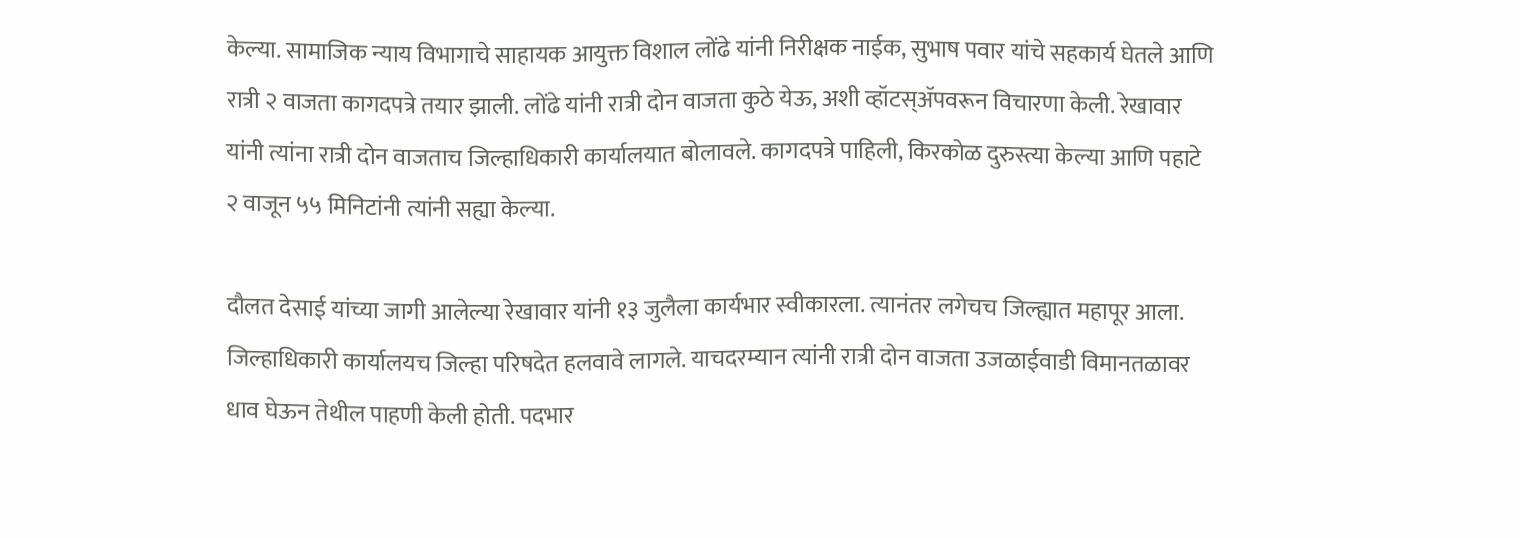केल्या. सामाजिक न्याय विभागाचे साहायक आयुक्त विशाल लोंढे यांनी निरीक्षक नाईक, सुभाष पवार यांचे सहकार्य घेतले आणि रात्री २ वाजता कागदपत्रे तयार झाली. लोंढे यांनी रात्री दोन वाजता कुठे येऊ, अशी व्हॉटस‌्ॲपवरून विचारणा केली. रेखावार यांनी त्यांना रात्री दोन वाजताच जिल्हाधिकारी कार्यालयात बोलावले. कागदपत्रे पाहिली, किरकोळ दुरुस्त्या केल्या आणि पहाटे २ वाजून ५५ मिनिटांनी त्यांनी सह्या केल्या.

दौलत देसाई यांच्या जागी आलेल्या रेखावार यांनी १३ जुलैला कार्यभार स्वीकारला. त्यानंतर लगेचच जिल्ह्यात महापूर आला. जिल्हाधिकारी कार्यालयच जिल्हा परिषदेत हलवावे लागले. याचदरम्यान त्यांनी रात्री दोन वाजता उजळाईवाडी विमानतळावर धाव घेऊन तेथील पाहणी केली होती. पदभार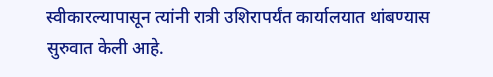स्वीकारल्यापासून त्यांनी रात्री उशिरापर्यंत कार्यालयात थांबण्यास सुरुवात केली आहे.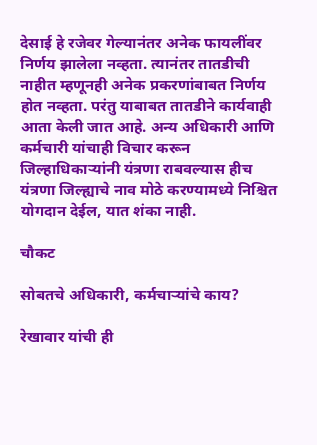देसाई हे रजेवर गेल्यानंतर अनेक फायलींवर निर्णय झालेला नव्हता. त्यानंतर तातडीची नाहीत म्हणूनही अनेक प्रकरणांबाबत निर्णय होत नव्हता. परंतु याबाबत तातडीने कार्यवाही आता केली जात आहे. अन्य अधिकारी आणि कर्मचारी यांचाही विचार करून जिल्हाधिकाऱ्यांनी यंत्रणा राबवल्यास हीच यंत्रणा जिल्ह्याचे नाव मोठे करण्यामध्ये निश्चित योगदान देईल, यात शंका नाही.

चौकट

सोबतचे अधिकारी, कर्मचाऱ्यांचे काय?

रेखावार यांची ही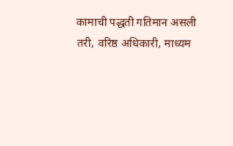कामाची पद्धती गतिमान असली तरी, वरिष्ठ अधिकारी, माध्यम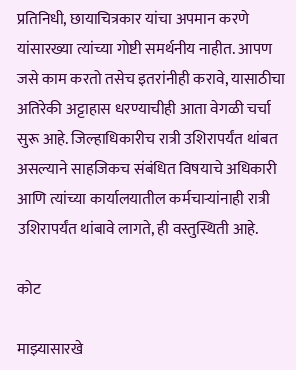प्रतिनिधी, छायाचित्रकार यांचा अपमान करणे यांसारख्या त्यांच्या गोष्टी समर्थनीय नाहीत. आपण जसे काम करतो तसेच इतरांनीही करावे, यासाठीचा अतिरेकी अट्टाहास धरण्याचीही आता वेगळी चर्चा सुरू आहे. जिल्हाधिकारीच रात्री उशिरापर्यंत थांबत असल्याने साहजिकच संबंधित विषयाचे अधिकारी आणि त्यांच्या कार्यालयातील कर्मचाऱ्यांनाही रात्री उशिरापर्यंत थांबावे लागते, ही वस्तुस्थिती आहे.

कोट

माझ्यासारखे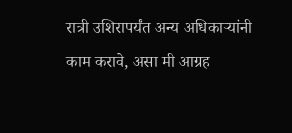रात्री उशिरापर्यंत अन्य अधिकाऱ्यांनी काम करावे, असा मी आग्रह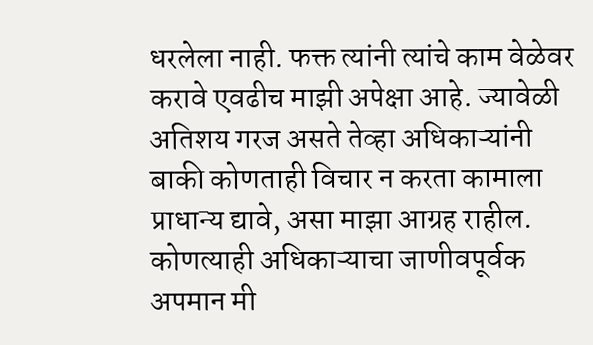धरलेला नाही. फक्त त्यांनी त्यांचे काम वेळेवर करावे एवढीच माझी अपेक्षा आहे. ज्यावेळी अतिशय गरज असते तेव्हा अधिकाऱ्यांनी बाकी कोणताही विचार न करता कामाला प्राधान्य द्यावे, असा माझा आग्रह राहील. कोणत्याही अधिकाऱ्याचा जाणीवपूर्वक अपमान मी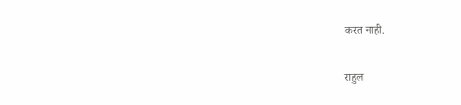करत नाही.

राहुल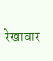रेखावार